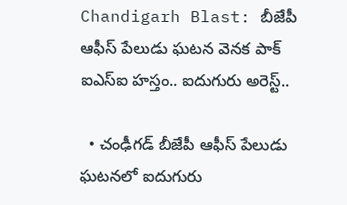Chandigarh Blast: బీజేపీ ఆఫీస్ పేలుడు ఘటన వెనక పాక్ ఐఎస్ఐ హస్తం.. ఐదుగురు అరెస్ట్..

  • చంఢీగడ్ బీజేపీ ఆఫీస్ పేలుడు ఘటనలో ఐదుగురు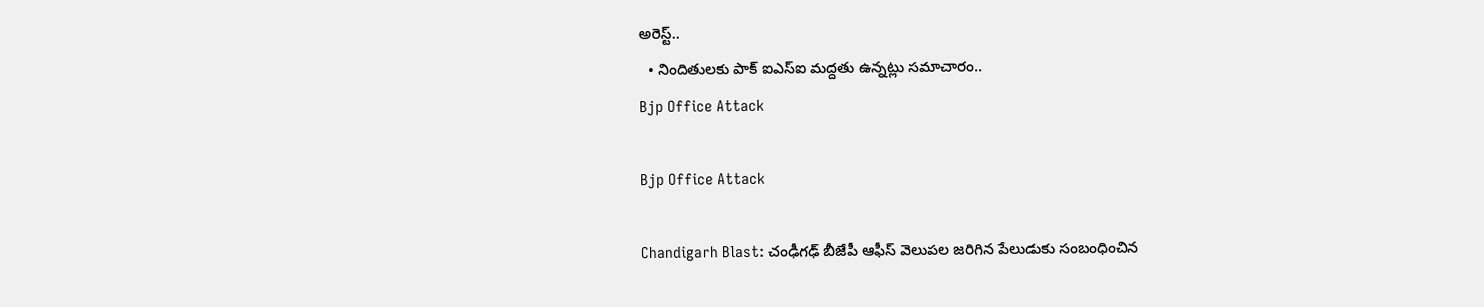అరెస్ట్..
  • నిందితులకు పాక్ ఐఎస్ఐ మద్దతు ఉన్నట్లు సమాచారం..
Bjp Office Attack

Bjp Office Attack

Chandigarh Blast: చంఢీగఢ్ బీజేపీ ఆఫీస్ వెలుపల జరిగిన పేలుడుకు సంబంధించిన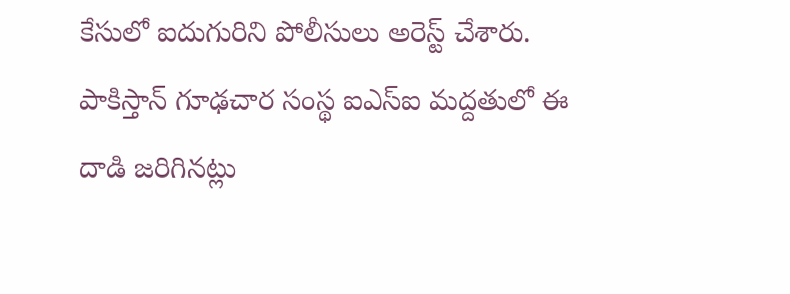కేసులో ఐదుగురిని పోలీసులు అరెస్ట్ చేశారు. పాకిస్తాన్ గూఢచార సంస్థ ఐఎస్ఐ మద్దతులో ఈ దాడి జరిగినట్లు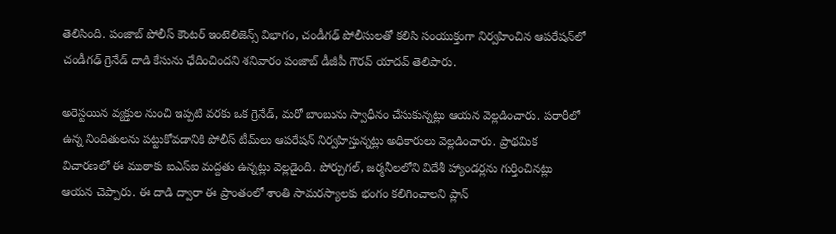తెలిసింది. పంజాబ్ పోలీస్ కౌంటర్ ఇంటెలిజెన్స్ విభాగం, చండీగఢ్ పోలీసులతో కలిసి సంయుక్తంగా నిర్వహించిన ఆపరేషన్‌లో చండీగఢ్ గ్రెనేడ్ దాడి కేసును ఛేదించిందని శనివారం పంజాబ్ డీజీపీ గౌరవ్ యాదవ్ తెలిపారు.

అరెస్టయిన వ్యక్తుల నుంచి ఇప్పటి వరకు ఒక గ్రెనేడ్, మరో బాంబును స్వాధీనం చేసుకున్నట్లు ఆయన వెల్లడించారు. పరారీలో ఉన్న నిందితులను పట్టుకోవడానికి పోలీస్ టీమ్‌లు ఆపరేషన్ నిర్వహిస్తున్నట్లు అధికారులు వెల్లడించారు. ప్రాథమిక విచారణలో ఈ ముఠాకు ఐఎస్ఐ మద్దతు ఉన్నట్లు వెల్లడైంది. పోర్చుగల్, జర్మనీలలోని విదేశీ హ్యాండర్లను గుర్తించినట్లు ఆయన చెప్పారు. ఈ దాడి ద్వారా ఈ ప్రాంతంలో శాంతి సామరస్యాలకు భంగం కలిగించాలని ప్లాన్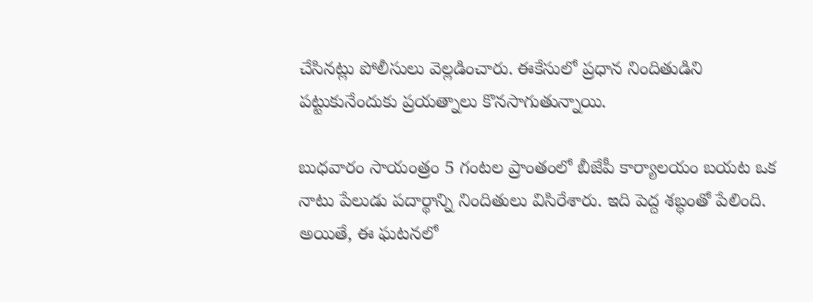చేసినట్లు పోలీసులు వెల్లడించారు. ఈకేసులో ప్రధాన నిందితుడిని పట్టుకునేందుకు ప్రయత్నాలు కొనసాగుతున్నాయి.

బుధవారం సాయంత్రం 5 గంటల ప్రాంతంలో బీజేపీ కార్యాలయం బయట ఒక నాటు పేలుడు పదార్థాన్ని నిందితులు విసిరేశారు. ఇది పెద్ద శబ్ధంతో పేలింది. అయితే, ఈ ఘటనలో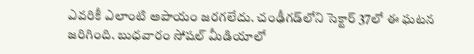ఎవరికీ ఎలాంటి అపాయం జరగలేదు. చంఢీగడ్‌లోని సెక్టార్ 37లో ఈ ఘటన జరిగింది. బుధవారం సోషల్ మీడియాలో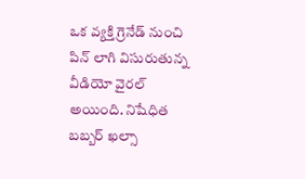ఒక వ్యక్తి గ్రెనేడ్ నుంచి పిన్ లాగి విసురుతున్న వీడియో వైరల్ అయింది. నిషేధిత బబ్బర్ ఖల్సా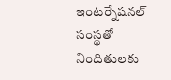ఇంటర్నేషనల్ సంస్థతో నిందితులకు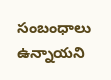సంబంధాలు ఉన్నాయని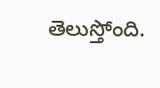తెలుస్తోంది.